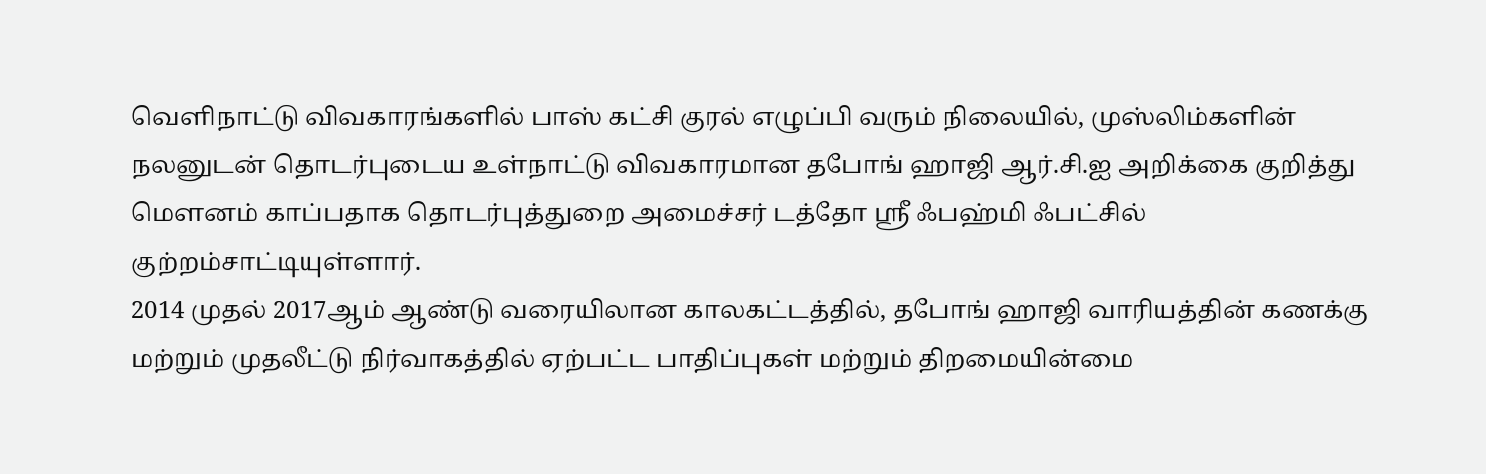வெளிநாட்டு விவகாரங்களில் பாஸ் கட்சி குரல் எழுப்பி வரும் நிலையில், முஸ்லிம்களின் நலனுடன் தொடர்புடைய உள்நாட்டு விவகாரமான தபோங் ஹாஜி ஆர்.சி.ஐ அறிக்கை குறித்து மௌனம் காப்பதாக தொடர்புத்துறை அமைச்சர் டத்தோ ஸ்ரீ ஃபஹ்மி ஃபட்சில் குற்றம்சாட்டியுள்ளார்.
2014 முதல் 2017ஆம் ஆண்டு வரையிலான காலகட்டத்தில், தபோங் ஹாஜி வாரியத்தின் கணக்கு மற்றும் முதலீட்டு நிர்வாகத்தில் ஏற்பட்ட பாதிப்புகள் மற்றும் திறமையின்மை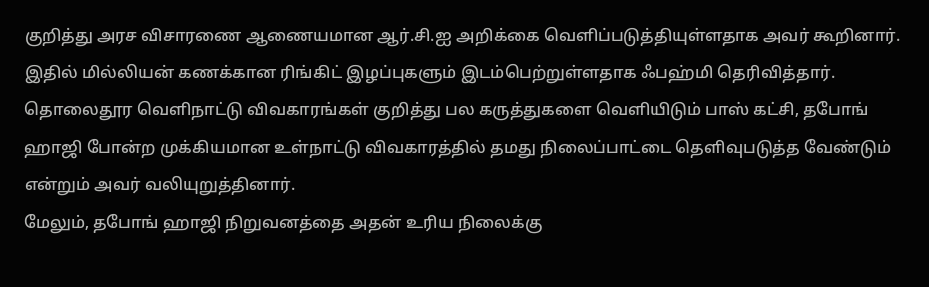குறித்து அரச விசாரணை ஆணையமான ஆர்.சி.ஐ அறிக்கை வெளிப்படுத்தியுள்ளதாக அவர் கூறினார்.
இதில் மில்லியன் கணக்கான ரிங்கிட் இழப்புகளும் இடம்பெற்றுள்ளதாக ஃபஹ்மி தெரிவித்தார்.
தொலைதூர வெளிநாட்டு விவகாரங்கள் குறித்து பல கருத்துகளை வெளியிடும் பாஸ் கட்சி, தபோங் ஹாஜி போன்ற முக்கியமான உள்நாட்டு விவகாரத்தில் தமது நிலைப்பாட்டை தெளிவுபடுத்த வேண்டும் என்றும் அவர் வலியுறுத்தினார்.
மேலும், தபோங் ஹாஜி நிறுவனத்தை அதன் உரிய நிலைக்கு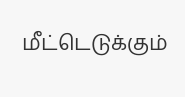மீட்டெடுக்கும்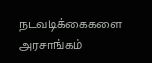நடவடிக்கைகளை அரசாங்கம்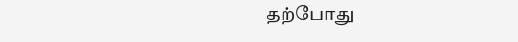தற்போது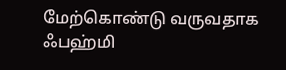மேற்கொண்டு வருவதாக ஃபஹ்மி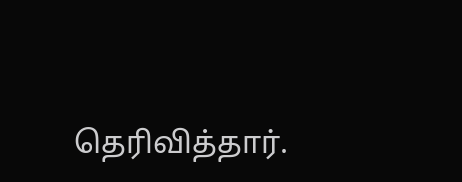தெரிவித்தார்.